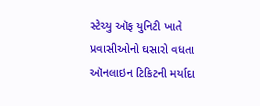સ્ટેચ્યુ ઑફ યુનિટી ખાતે પ્રવાસીઓનો ઘસારો વધતા ઑનલાઇન ટિકિટની મર્યાદા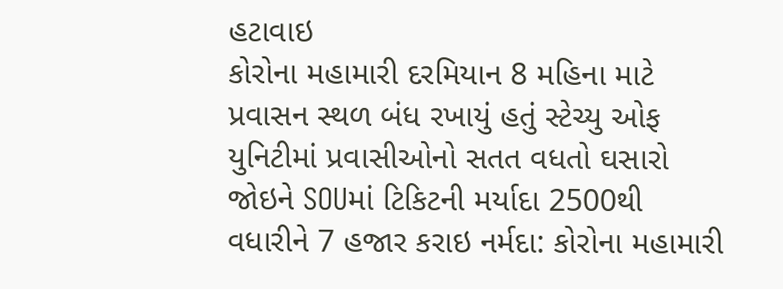હટાવાઇ
કોરોના મહામારી દરમિયાન 8 મહિના માટે પ્રવાસન સ્થળ બંધ રખાયું હતું સ્ટેચ્યુ ઓફ યુનિટીમાં પ્રવાસીઓનો સતત વધતો ઘસારો જોઇને SOUમાં ટિકિટની મર્યાદા 2500થી વધારીને 7 હજાર કરાઇ નર્મદા: કોરોના મહામારી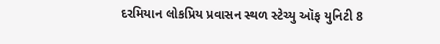દરમિયાન લોકપ્રિય પ્રવાસન સ્થળ સ્ટેચ્યુ ઑફ યુનિટી 8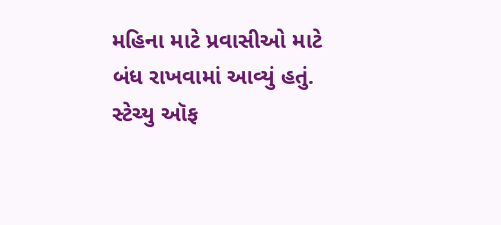મહિના માટે પ્રવાસીઓ માટે બંધ રાખવામાં આવ્યું હતું. સ્ટેચ્યુ ઑફ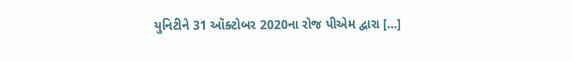યુનિટીને 31 ઑક્ટોબર 2020ના રોજ પીએમ દ્વારા […]